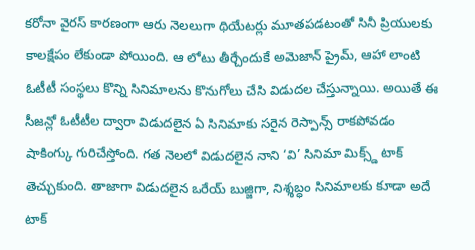కరోనా వైరస్ కారణంగా ఆరు నెలలుగా థియేటర్లు మూతపడటంతో సినీ ప్రియులకు కాలక్షేపం లేకుండా పోయింది. ఆ లోటు తీర్చేందుకే అమెజాన్ ప్రైమ్, ఆహా లాంటి ఓటీటీ సంస్థలు కొన్ని సినిమాలను కొనుగోలు చేసి విడుదల చేస్తున్నాయి. అయితే ఈ సీజన్లో ఓటీటీల ద్వారా విడుదలైన ఏ సినిమాకు సరైన రెస్పాన్స్ రాకపోవడం షాకింగ్కు గురిచేస్తోంది. గత నెలలో విడుదలైన నాని ‘వి’ సినిమా మిక్స్డ్ టాక్ తెచ్చుకుంది. తాజాగా విడుదలైన ఒరేయ్ బుజ్జిగా, నిశ్శబ్ధం సినిమాలకు కూడా అదే టాక్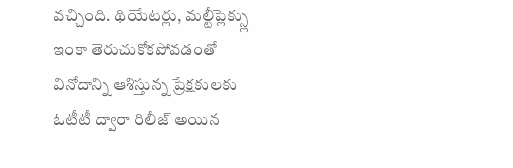వచ్చింది. థియేటర్లు, మల్టీప్లెక్స్లు ఇంకా తెరుచుకోకపోవడంతో వినోదాన్ని ఆశిస్తున్న ప్రేక్షకులకు ఓటీటీ ద్వారా రిలీజ్ అయిన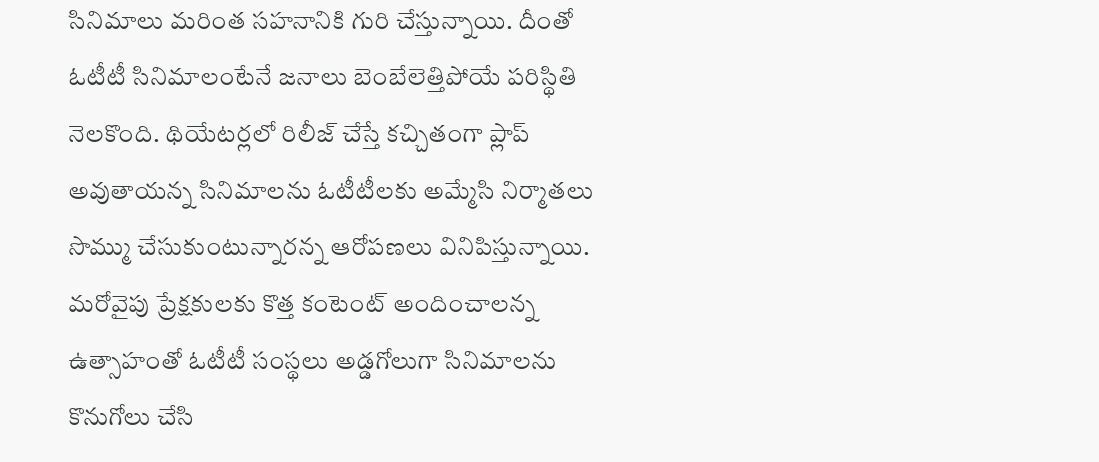సినిమాలు మరింత సహనానికి గురి చేస్తున్నాయి. దీంతో ఓటీటీ సినిమాలంటేనే జనాలు బెంబేలెత్తిపోయే పరిస్థితి నెలకొంది. థియేటర్లలో రిలీజ్ చేస్తే కచ్చితంగా ప్లాప్ అవుతాయన్న సినిమాలను ఓటీటీలకు అమ్మేసి నిర్మాతలు సొమ్ము చేసుకుంటున్నారన్న ఆరోపణలు వినిపిస్తున్నాయి. మరోవైపు ప్రేక్షకులకు కొత్త కంటెంట్ అందించాలన్న ఉత్సాహంతో ఓటీటీ సంస్థలు అడ్డగోలుగా సినిమాలను కొనుగోలు చేసి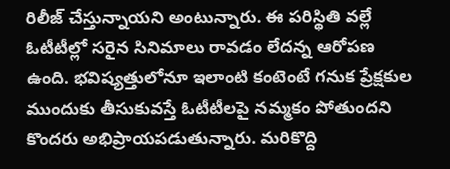రిలీజ్ చేస్తున్నాయని అంటున్నారు. ఈ పరిస్థితి వల్లే ఓటీటీల్లో సరైన సినిమాలు రావడం లేదన్న ఆరోపణ ఉంది. భవిష్యత్తులోనూ ఇలాంటి కంటెంటే గనుక ప్రేక్షకుల ముందుకు తీసుకువస్తే ఓటీటీలపై నమ్మకం పోతుందని కొందరు అభిప్రాయపడుతున్నారు. మరికొద్ది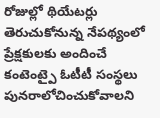రోజుల్లో థియేటర్లు తెరుచుకోనున్న నేపథ్యంలో ప్రేక్షకులకు అందించే కంటెంట్పై ఓటీటీ సంస్థలు పునరాలోచించుకోవాలని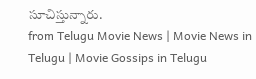సూచిస్తున్నారు.
from Telugu Movie News | Movie News in Telugu | Movie Gossips in Telugu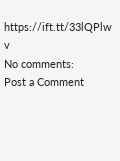https://ift.tt/33lQPlw
v
No comments:
Post a Comment